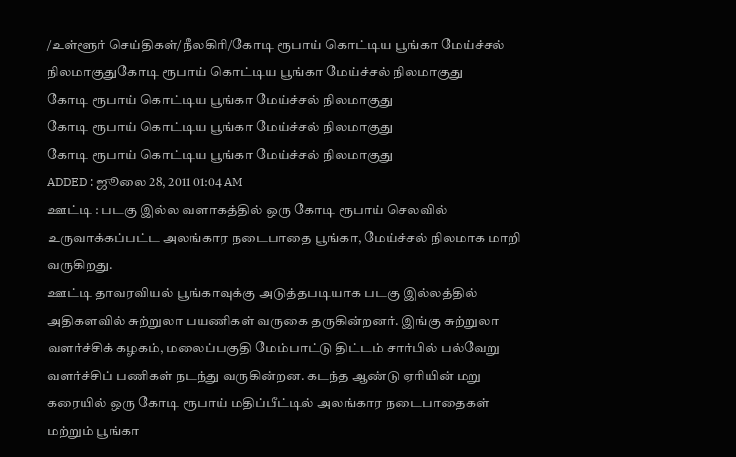/உள்ளூர் செய்திகள்/நீலகிரி/கோடி ரூபாய் கொட்டிய பூங்கா மேய்ச்சல் நிலமாகுதுகோடி ரூபாய் கொட்டிய பூங்கா மேய்ச்சல் நிலமாகுது
கோடி ரூபாய் கொட்டிய பூங்கா மேய்ச்சல் நிலமாகுது
கோடி ரூபாய் கொட்டிய பூங்கா மேய்ச்சல் நிலமாகுது
கோடி ரூபாய் கொட்டிய பூங்கா மேய்ச்சல் நிலமாகுது
ADDED : ஜூலை 28, 2011 01:04 AM
ஊட்டி : படகு இல்ல வளாகத்தில் ஒரு கோடி ரூபாய் செலவில் உருவாக்கப்பட்ட அலங்கார நடைபாதை பூங்கா, மேய்ச்சல் நிலமாக மாறி வருகிறது.
ஊட்டி தாவரவியல் பூங்காவுக்கு அடுத்தபடியாக படகு இல்லத்தில் அதிகளவில் சுற்றுலா பயணிகள் வருகை தருகின்றனர். இங்கு சுற்றுலா வளர்ச்சிக் கழகம், மலைப்பகுதி மேம்பாட்டு திட்டம் சார்பில் பல்வேறு வளர்ச்சிப் பணிகள் நடந்து வருகின்றன. கடந்த ஆண்டு ஏரியின் மறு கரையில் ஒரு கோடி ரூபாய் மதிப்பீட்டில் அலங்கார நடைபாதைகள் மற்றும் பூங்கா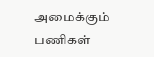அமைக்கும் பணிகள்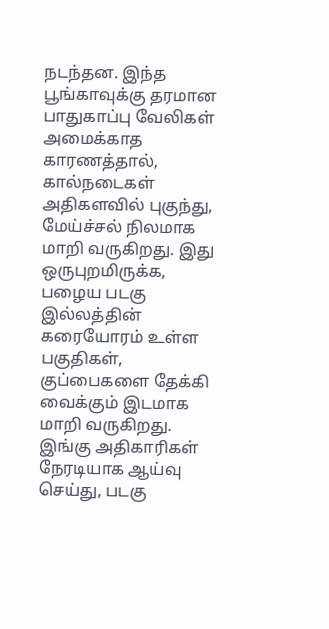நடந்தன. இந்த பூங்காவுக்கு தரமான பாதுகாப்பு வேலிகள் அமைக்காத காரணத்தால், கால்நடைகள் அதிகளவில் புகுந்து, மேய்ச்சல் நிலமாக மாறி வருகிறது. இது ஒருபுறமிருக்க, பழைய படகு இல்லத்தின் கரையோரம் உள்ள பகுதிகள், குப்பைகளை தேக்கி வைக்கும் இடமாக மாறி வருகிறது. இங்கு அதிகாரிகள் நேரடியாக ஆய்வு செய்து, படகு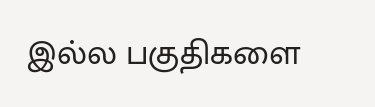இல்ல பகுதிகளை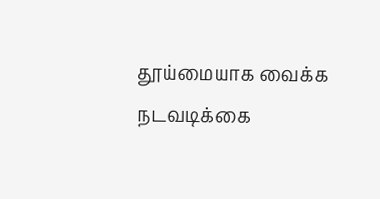தூய்மையாக வைக்க நடவடிக்கை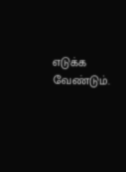எடுக்க வேண்டும்.